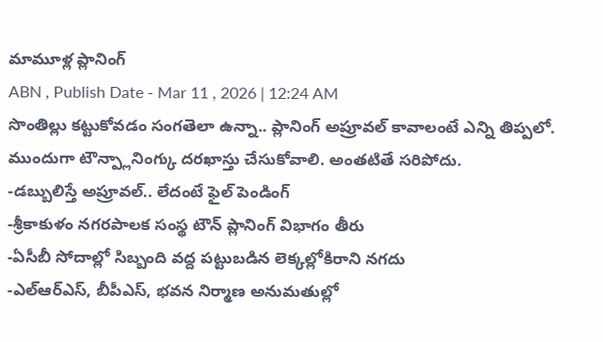మామూళ్ల ప్లానింగ్
ABN , Publish Date - Mar 11 , 2026 | 12:24 AM
సొంతిల్లు కట్టుకోవడం సంగతెలా ఉన్నా.. ప్లానింగ్ అప్రూవల్ కావాలంటే ఎన్ని తిప్పలో. ముందుగా టౌన్ప్లానింగ్కు దరఖాస్తు చేసుకోవాలి. అంతటితే సరిపోదు.
-డబ్బులిస్తే అప్రూవల్.. లేదంటే ఫైల్ పెండింగ్
-శ్రీకాకుళం నగరపాలక సంస్థ టౌన్ ప్లానింగ్ విభాగం తీరు
-ఏసీబీ సోదాల్లో సిబ్బంది వద్ద పట్టుబడిన లెక్కల్లోకిరాని నగదు
-ఎల్ఆర్ఎస్, బీపీఎస్, భవన నిర్మాణ అనుమతుల్లో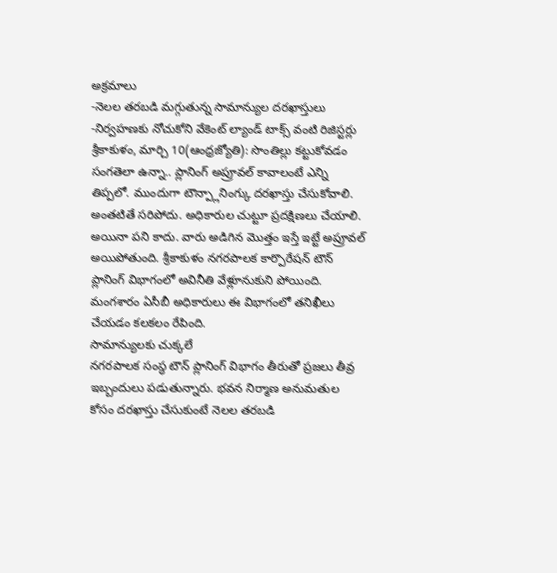అక్రమాలు
-నెలల తరబడి మగ్గుతున్న సామాన్యుల దరఖాస్తులు
-నిర్వహణకు నోచుకోని వేకెంట్ ల్యాండ్ టాక్స్ వంటి రిజిస్టర్లు
శ్రీకాకుళం, మార్చి 10(ఆంధ్రజ్యోతి): సొంతిల్లు కట్టుకోవడం సంగతెలా ఉన్నా.. ప్లానింగ్ అప్రూవల్ కావాలంటే ఎన్ని తిప్పలో. ముందుగా టౌన్ప్లానింగ్కు దరఖాస్తు చేసుకోవాలి. అంతటితే సరిపోదు. అధికారుల చుట్టూ ప్రదక్షిణలు చేయాలి. అయినా పని కాదు. వారు అడిగిన మొత్తం ఇస్తే ఇట్టే అప్రూవల్ అయిపోతుంది. శ్రీకాకుళం నగరపాలక కార్పొరేషన్ టౌన్ ప్లానింగ్ విభాగంలో అవినీతి వేళ్లూనుకుని పోయింది. మంగశారం ఏసీబీ అధికారులు ఈ విభాగంలో తనిఖీలు చేయడం కలకలం రేపింది.
సామాన్యులకు చుక్కలే
నగరపాలక సంస్థ టౌన్ ప్లానింగ్ విభాగం తీరుతో ప్రజలు తీవ్ర ఇబ్బందులు పడుతున్నారు. భవన నిర్మాణ అనుమతుల కోసం దరఖాస్తు చేసుకుంటే నెలల తరబడి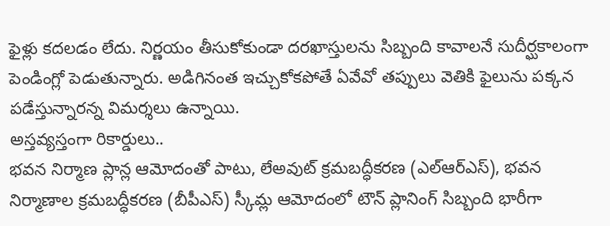ఫైళ్లు కదలడం లేదు. నిర్ణయం తీసుకోకుండా దరఖాస్తులను సిబ్బంది కావాలనే సుదీర్ఘకాలంగా పెండింగ్లో పెడుతున్నారు. అడిగినంత ఇచ్చుకోకపోతే ఏవేవో తప్పులు వెతికి ఫైలును పక్కన పడేస్తున్నారన్న విమర్శలు ఉన్నాయి.
అస్తవ్యస్తంగా రికార్డులు..
భవన నిర్మాణ ప్లాన్ల ఆమోదంతో పాటు, లేఅవుట్ క్రమబద్ధీకరణ (ఎల్ఆర్ఎస్), భవన నిర్మాణాల క్రమబద్ధీకరణ (బీపీఎస్) స్కీమ్ల ఆమోదంలో టౌన్ ప్లానింగ్ సిబ్బంది భారీగా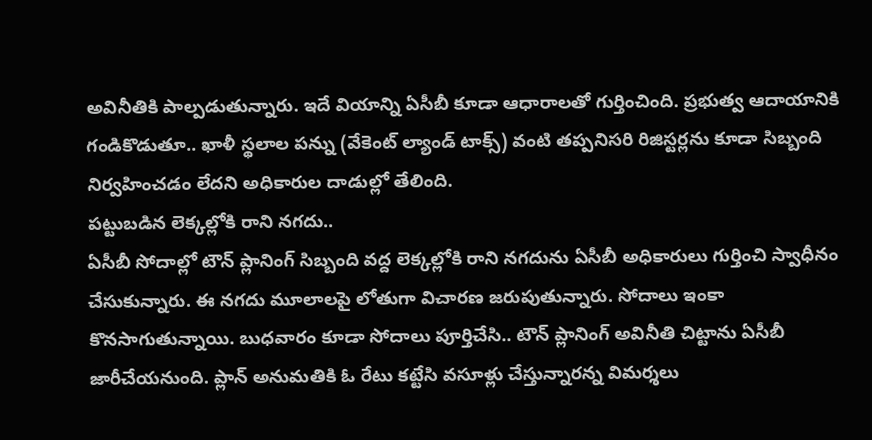అవినీతికి పాల్పడుతున్నారు. ఇదే వియాన్ని ఏసీబీ కూడా ఆధారాలతో గుర్తించింది. ప్రభుత్వ ఆదాయానికి గండికొడుతూ.. ఖాళీ స్థలాల పన్ను (వేకెంట్ ల్యాండ్ టాక్స్) వంటి తప్పనిసరి రిజిస్టర్లను కూడా సిబ్బంది నిర్వహించడం లేదని అధికారుల దాడుల్లో తేలింది.
పట్టుబడిన లెక్కల్లోకి రాని నగదు..
ఏసీబీ సోదాల్లో టౌన్ ప్లానింగ్ సిబ్బంది వద్ద లెక్కల్లోకి రాని నగదును ఏసీబీ అధికారులు గుర్తించి స్వాధీనం చేసుకున్నారు. ఈ నగదు మూలాలపై లోతుగా విచారణ జరుపుతున్నారు. సోదాలు ఇంకా కొనసాగుతున్నాయి. బుధవారం కూడా సోదాలు పూర్తిచేసి.. టౌన్ ప్లానింగ్ అవినీతి చిట్టాను ఏసీబీ జారీచేయనుంది. ప్లాన్ అనుమతికి ఓ రేటు కట్టేసి వసూళ్లు చేస్తున్నారన్న విమర్శలు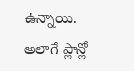ఉన్నాయి. అలాగే ప్లాన్లో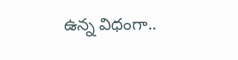ఉన్న విధంగా..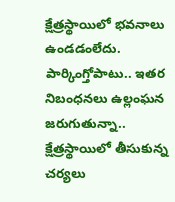క్షేత్రస్థాయిలో భవనాలు ఉండడంలేదు. పార్కింగ్తోపాటు.. ఇతర నిబంధనలు ఉల్లంఘన జరుగుతున్నా.. క్షేత్రస్థాయిలో తీసుకున్న చర్యలు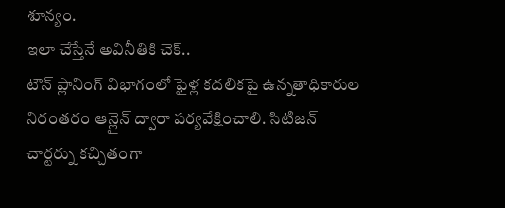శూన్యం.
ఇలా చేస్తేనే అవినీతికి చెక్..
టౌన్ ప్లానింగ్ విభాగంలో ఫైళ్ల కదలికపై ఉన్నతాధికారుల నిరంతరం ఆన్లైన్ ద్వారా పర్యవేక్షించాలి. సిటిజన్ చార్టర్ను కచ్చితంగా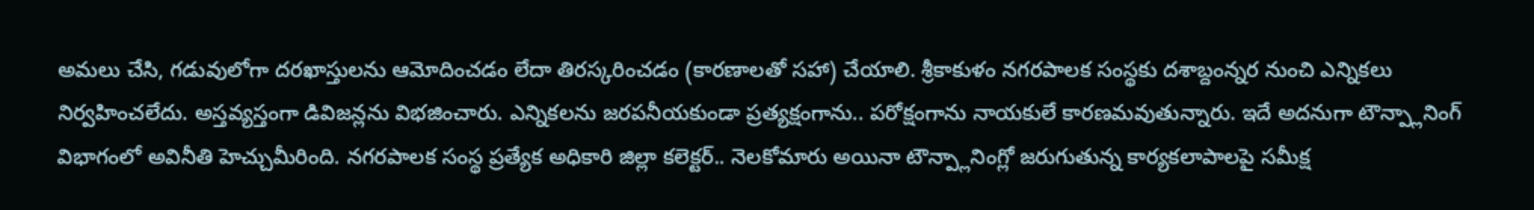అమలు చేసి, గడువులోగా దరఖాస్తులను ఆమోదించడం లేదా తిరస్కరించడం (కారణాలతో సహా) చేయాలి. శ్రీకాకుళం నగరపాలక సంస్థకు దశాబ్దంన్నర నుంచి ఎన్నికలు నిర్వహించలేదు. అస్తవ్యస్తంగా డివిజన్లను విభజించారు. ఎన్నికలను జరపనీయకుండా ప్రత్యక్షంగాను.. పరోక్షంగాను నాయకులే కారణమవుతున్నారు. ఇదే అదనుగా టౌన్ప్లానింగ్ విభాగంలో అవినీతి హెచ్చుమీరింది. నగరపాలక సంస్థ ప్రత్యేక అధికారి జిల్లా కలెక్టర్.. నెలకోమారు అయినా టౌన్ప్లానింగ్లో జరుగుతున్న కార్యకలాపాలపై సమీక్ష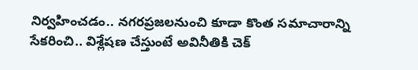నిర్వహించడం.. నగరప్రజలనుంచి కూడా కొంత సమాచారాన్ని సేకరించి.. విశ్లేషణ చేస్తుంటే అవినీతికి చెక్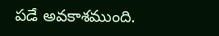పడే అవకాశముంది.